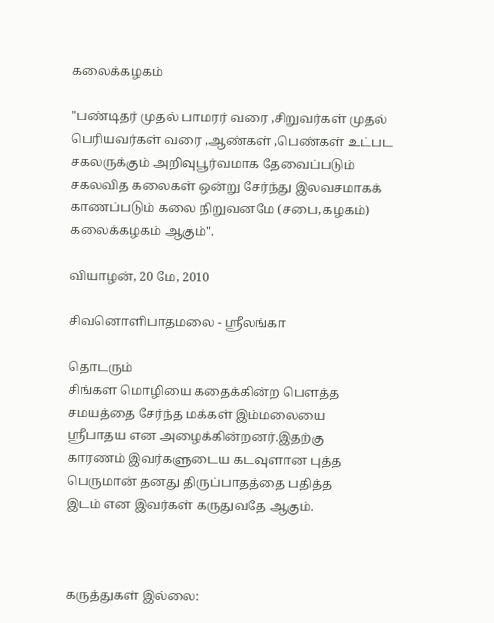கலைக்கழகம்

"பண்டிதர் முதல் பாமரர் வரை ,சிறுவர்கள் முதல் பெரியவர்கள் வரை ,ஆண்கள் ,பெண்கள் உட்பட சகலருக்கும் அறிவுபூர்வமாக தேவைப்படும் சகலவித கலைகள் ஒன்று சேர்ந்து இலவசமாகக் காணப்படும் கலை நிறுவனமே (சபை,கழகம்) கலைக்கழகம் ஆகும்".

வியாழன், 20 மே, 2010

சிவனொளிபாதமலை - ஸ்ரீலங்கா

தொடரும்
சிங்கள மொழியை கதைக்கின்ற பௌத்த
சமயத்தை சேர்ந்த மக்கள் இம்மலையை
ஸ்ரீபாதய என அழைக்கின்றனர்.இதற்கு
காரணம் இவர்களுடைய கடவுளான புத்த
பெருமான் தனது திருப்பாதத்தை பதித்த
இடம் என இவர்கள் கருதுவதே ஆகும்.



கருத்துகள் இல்லை: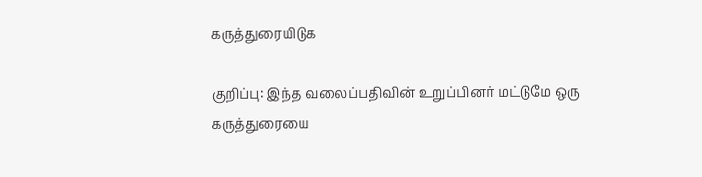கருத்துரையிடுக

குறிப்பு: இந்த வலைப்பதிவின் உறுப்பினர் மட்டுமே ஒரு கருத்துரையை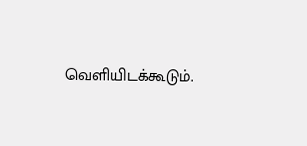வெளியிடக்கூடும்.